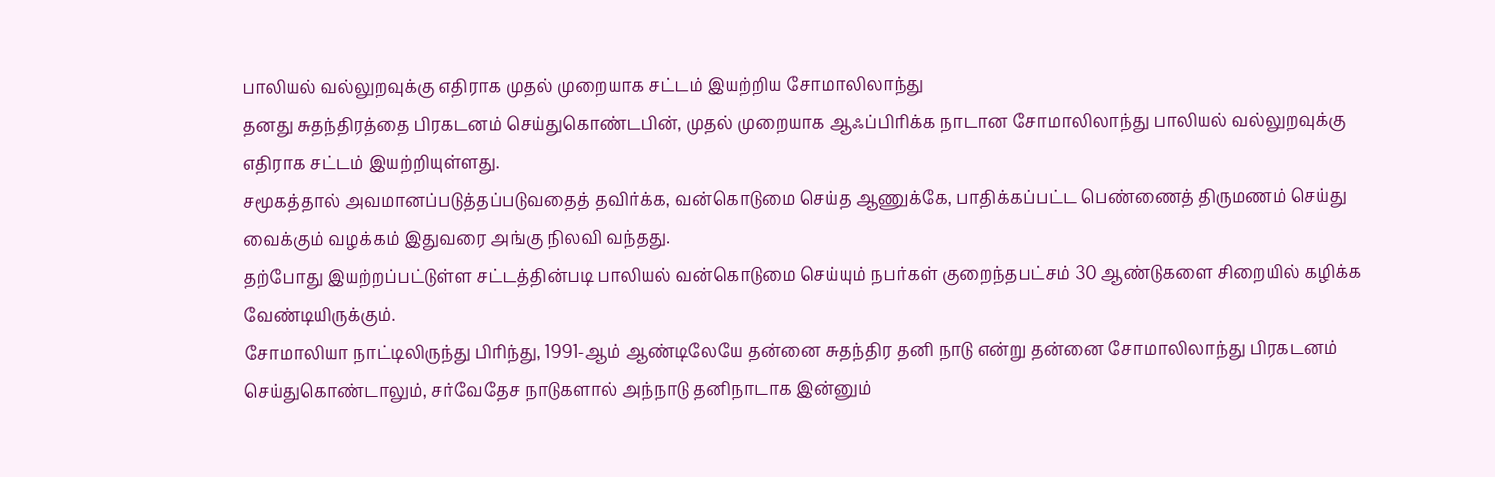பாலியல் வல்லுறவுக்கு எதிராக முதல் முறையாக சட்டம் இயற்றிய சோமாலிலாந்து
தனது சுதந்திரத்தை பிரகடனம் செய்துகொண்டபின், முதல் முறையாக ஆஃப்பிரிக்க நாடான சோமாலிலாந்து பாலியல் வல்லுறவுக்கு எதிராக சட்டம் இயற்றியுள்ளது.
சமூகத்தால் அவமானப்படுத்தப்படுவதைத் தவிர்க்க, வன்கொடுமை செய்த ஆணுக்கே, பாதிக்கப்பட்ட பெண்ணைத் திருமணம் செய்து வைக்கும் வழக்கம் இதுவரை அங்கு நிலவி வந்தது.
தற்போது இயற்றப்பட்டுள்ள சட்டத்தின்படி பாலியல் வன்கொடுமை செய்யும் நபர்கள் குறைந்தபட்சம் 30 ஆண்டுகளை சிறையில் கழிக்க வேண்டியிருக்கும்.
சோமாலியா நாட்டிலிருந்து பிரிந்து, 1991-ஆம் ஆண்டிலேயே தன்னை சுதந்திர தனி நாடு என்று தன்னை சோமாலிலாந்து பிரகடனம் செய்துகொண்டாலும், சர்வேதேச நாடுகளால் அந்நாடு தனிநாடாக இன்னும்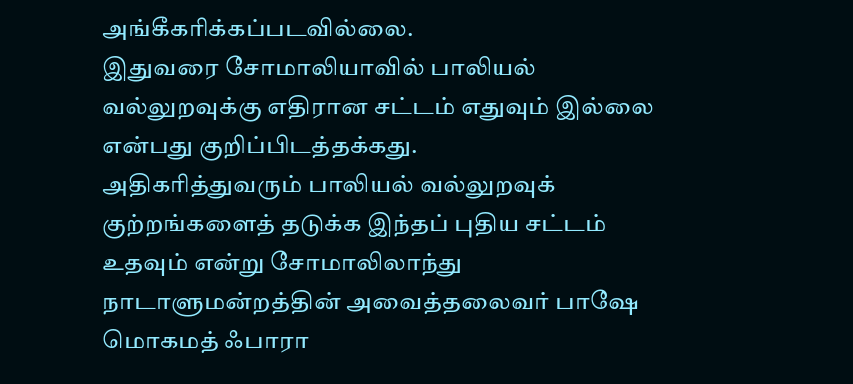அங்கீகரிக்கப்படவில்லை.
இதுவரை சோமாலியாவில் பாலியல் வல்லுறவுக்கு எதிரான சட்டம் எதுவும் இல்லை என்பது குறிப்பிடத்தக்கது.
அதிகரித்துவரும் பாலியல் வல்லுறவுக் குற்றங்களைத் தடுக்க இந்தப் புதிய சட்டம் உதவும் என்று சோமாலிலாந்து நாடாளுமன்றத்தின் அவைத்தலைவர் பாஷே மொகமத் ஃபாரா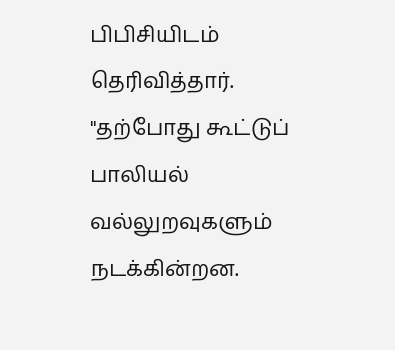பிபிசியிடம் தெரிவித்தார்.
"தற்போது கூட்டுப் பாலியல் வல்லுறவுகளும் நடக்கின்றன.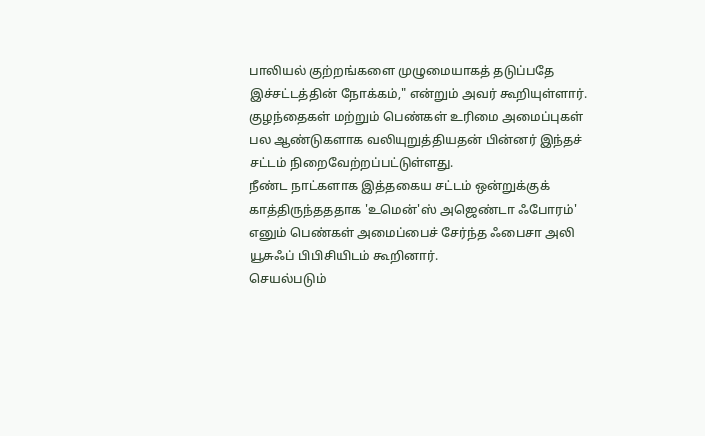பாலியல் குற்றங்களை முழுமையாகத் தடுப்பதே இச்சட்டத்தின் நோக்கம்," என்றும் அவர் கூறியுள்ளார்.
குழந்தைகள் மற்றும் பெண்கள் உரிமை அமைப்புகள் பல ஆண்டுகளாக வலியுறுத்தியதன் பின்னர் இந்தச் சட்டம் நிறைவேற்றப்பட்டுள்ளது.
நீண்ட நாட்களாக இத்தகைய சட்டம் ஒன்றுக்குக் காத்திருந்தததாக 'உமென்'ஸ் அஜெண்டா ஃபோரம்' எனும் பெண்கள் அமைப்பைச் சேர்ந்த ஃபைசா அலி யூசுஃப் பிபிசியிடம் கூறினார்.
செயல்படும்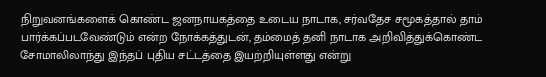நிறுவனங்களைக் கொண்ட ஜனநாயகத்தை உடைய நாடாக, சர்வதேச சமூகத்தால் தாம் பார்க்கப்படவேண்டும் என்ற நோக்கத்துடன், தம்மைத் தனி நாடாக அறிவித்துக்கொண்ட சோமாலிலாந்து இந்தப் புதிய சட்டத்தை இயற்றியுள்ளது என்று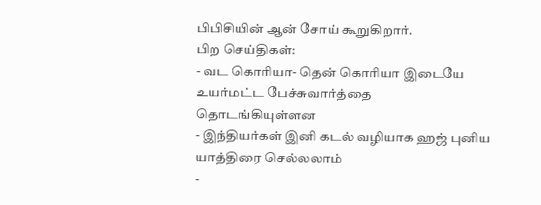பிபிசியின் ஆன் சோய் கூறுகிறார்.
பிற செய்திகள்:
- வட கொரியா- தென் கொரியா இடையே உயர்மட்ட பேச்சுவார்த்தை தொடங்கியுள்ளன
- இந்தியர்கள் இனி கடல் வழியாக ஹஜ் புனிய யாத்திரை செல்லலாம்
-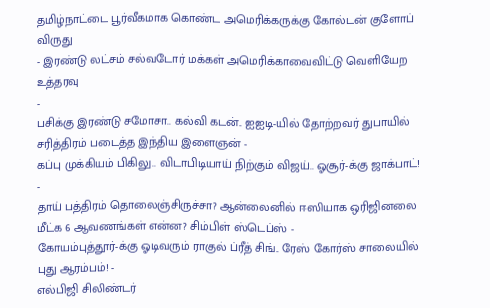தமிழ்நாட்டை பூர்வீகமாக கொண்ட அமெரிக்கருக்கு கோல்டன் குளோப் விருது
- இரண்டு லட்சம் சல்வடோர் மக்கள் அமெரிக்காவைவிட்டு வெளியேற உத்தரவு
-
பசிக்கு இரண்டு சமோசா.. கல்வி கடன்.. ஐஐடி-யில் தோற்றவர் துபாயில் சரித்திரம் படைத்த இந்திய இளைஞன் -
கப்பு முக்கியம் பிகிலு.. விடாபிடியாய் நிற்கும் விஜய்.. ஓசூர்-க்கு ஜாக்பாட்! -
தாய் பத்திரம் தொலைஞ்சிருச்சா? ஆன்லைனில் ஈஸியாக ஒரிஜினலை மீட்க 6 ஆவணங்கள் என்ன? சிம்பிள் ஸ்டெப்ஸ் -
கோயம்புத்தூர்-க்கு ஓடிவரும் ராகுல் ப்ரீத் சிங்.. ரேஸ் கோர்ஸ் சாலையில் புது ஆரம்பம்! -
எல்பிஜி சிலிண்டர்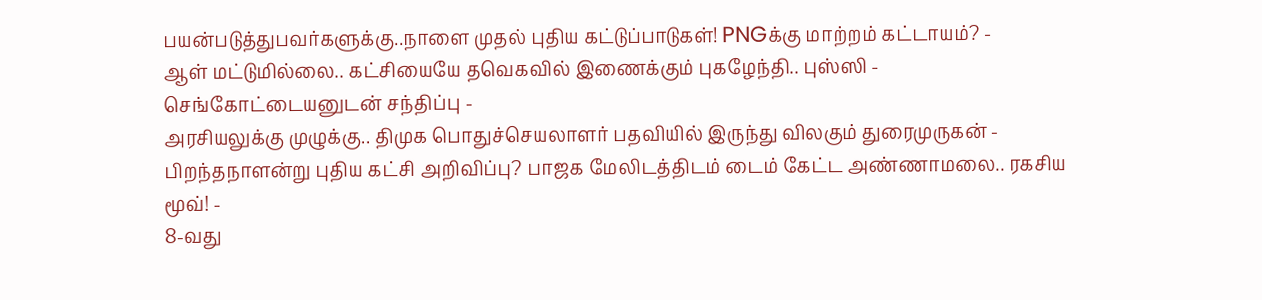பயன்படுத்துபவர்களுக்கு..நாளை முதல் புதிய கட்டுப்பாடுகள்! PNGக்கு மாற்றம் கட்டாயம்? -
ஆள் மட்டுமில்லை.. கட்சியையே தவெகவில் இணைக்கும் புகழேந்தி.. புஸ்ஸி - செங்கோட்டையனுடன் சந்திப்பு -
அரசியலுக்கு முழுக்கு.. திமுக பொதுச்செயலாளர் பதவியில் இருந்து விலகும் துரைமுருகன் -
பிறந்தநாளன்று புதிய கட்சி அறிவிப்பு? பாஜக மேலிடத்திடம் டைம் கேட்ட அண்ணாமலை.. ரகசிய மூவ்! -
8-வது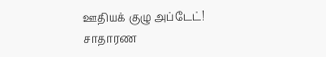ஊதியக் குழு அப்டேட்! சாதாரண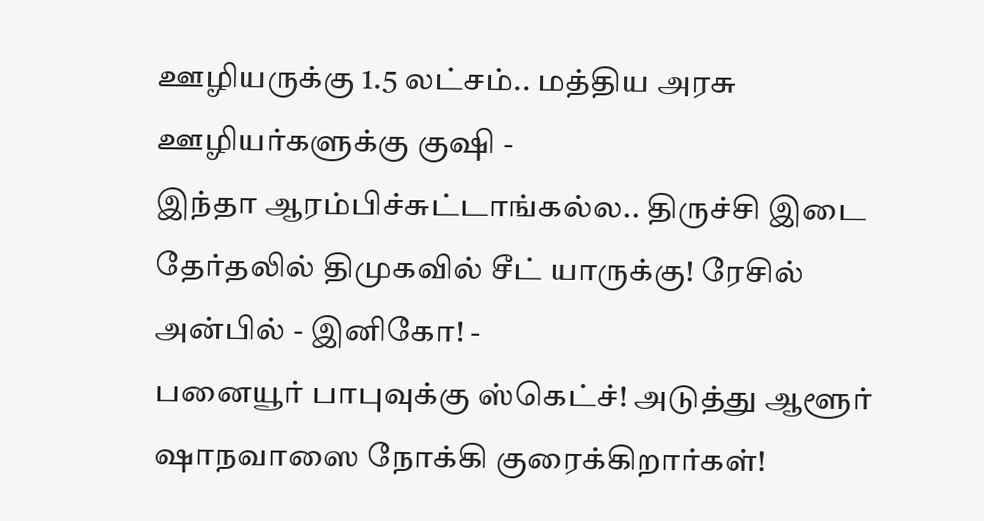ஊழியருக்கு 1.5 லட்சம்.. மத்திய அரசு ஊழியர்களுக்கு குஷி -
இந்தா ஆரம்பிச்சுட்டாங்கல்ல.. திருச்சி இடை தேர்தலில் திமுகவில் சீட் யாருக்கு! ரேசில் அன்பில் - இனிகோ! -
பனையூர் பாபுவுக்கு ஸ்கெட்ச்! அடுத்து ஆளூர் ஷாநவாஸை நோக்கி குரைக்கிறார்கள்!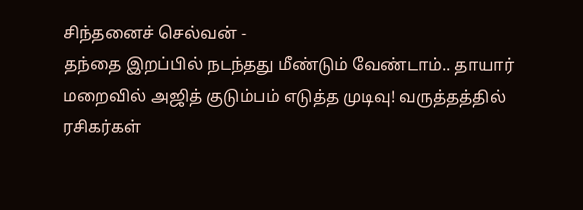சிந்தனைச் செல்வன் -
தந்தை இறப்பில் நடந்தது மீண்டும் வேண்டாம்.. தாயார் மறைவில் அஜித் குடும்பம் எடுத்த முடிவு! வருத்தத்தில் ரசிகர்கள்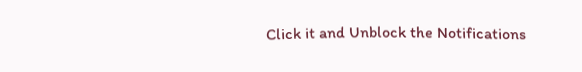Click it and Unblock the Notifications